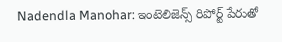Nadendla Manohar: ఇంటెలిజెన్స్ రిపోర్ట్ పేరుతో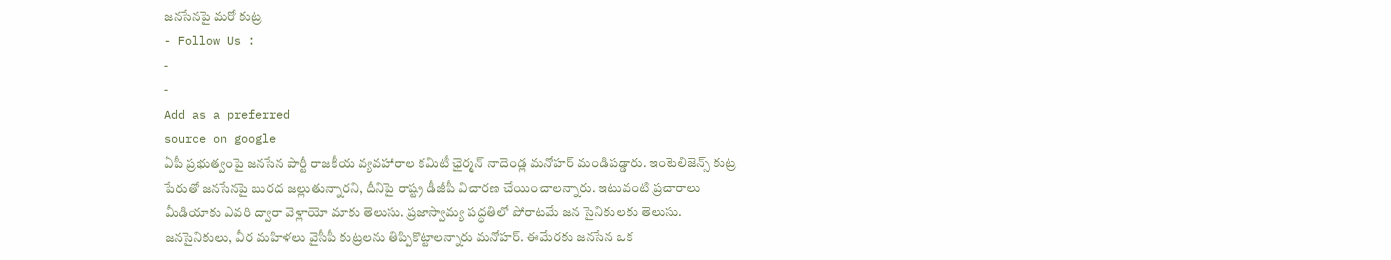జనసేనపై మరో కుట్ర
- Follow Us :
-
-
Add as a preferred
source on google
ఏపీ ప్రభుత్వంపై జనసేన పార్టీ రాజకీయ వ్యవహారాల కమిటీ ఛైర్మన్ నాదెండ్ల మనోహర్ మండిపడ్డారు. ఇంటెలిజెన్స్ కుట్ర పేరుతో జనసేనపై బురద జల్లుతున్నారని, దీనిపై రాష్ట్ర డీజీపీ విచారణ చేయించాలన్నారు. ఇటువంటి ప్రచారాలు మీడియాకు ఎవరి ద్వారా వెళ్లాయో మాకు తెలుసు. ప్రజాస్వామ్య పద్ధతిలో పోరాటమే జన సైనికులకు తెలుసు. జనసైనికులు, వీర మహిళలు వైసీపీ కుట్రలను తిప్పికొట్టాలన్నారు మనోహర్. ఈమేరకు జనసేన ఒక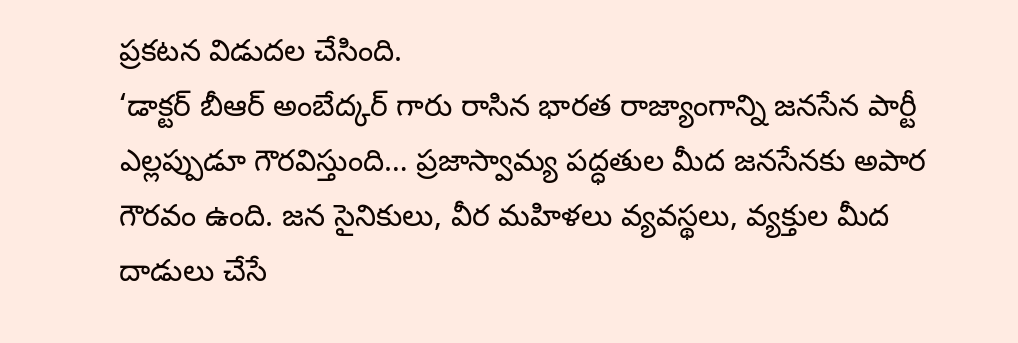ప్రకటన విడుదల చేసింది.
‘డాక్టర్ బీఆర్ అంబేద్కర్ గారు రాసిన భారత రాజ్యాంగాన్ని జనసేన పార్టీ ఎల్లప్పుడూ గౌరవిస్తుంది… ప్రజాస్వామ్య పద్ధతుల మీద జనసేనకు అపార గౌరవం ఉంది. జన సైనికులు, వీర మహిళలు వ్యవస్థలు, వ్యక్తుల మీద దాడులు చేసే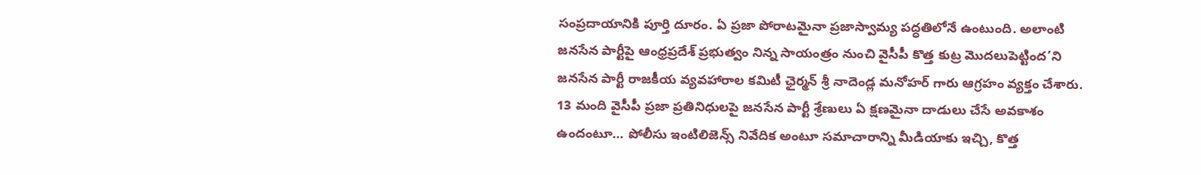సంప్రదాయానికి పూర్తి దూరం. ఏ ప్రజా పోరాటమైనా ప్రజాస్వామ్య పద్ధతిలోనే ఉంటుంది. అలాంటి జనసేన పార్టీపై ఆంధ్రప్రదేశ్ ప్రభుత్వం నిన్న సాయంత్రం నుంచి వైసీపీ కొత్త కుట్ర మొదలుపెట్టింద’ని జనసేన పార్టీ రాజకీయ వ్యవహారాల కమిటీ ఛైర్మన్ శ్రీ నాదెండ్ల మనోహర్ గారు ఆగ్రహం వ్యక్తం చేశారు. 13 మంది వైసీపీ ప్రజా ప్రతినిధులపై జనసేన పార్టీ శ్రేణులు ఏ క్షణమైనా దాడులు చేసే అవకాశం ఉందంటూ… పోలీసు ఇంటిలిజెన్స్ నివేదిక అంటూ సమాచారాన్ని మీడియాకు ఇచ్చి, కొత్త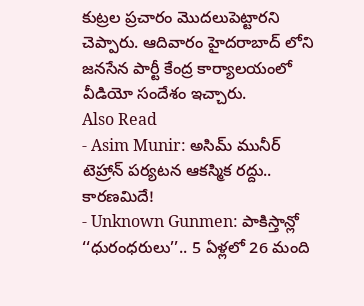కుట్రల ప్రచారం మొదలుపెట్టారని చెప్పారు. ఆదివారం హైదరాబాద్ లోని జనసేన పార్టీ కేంద్ర కార్యాలయంలో వీడియో సందేశం ఇచ్చారు.
Also Read
- Asim Munir: అసిమ్ మునీర్ టెహ్రాన్ పర్యటన ఆకస్మిక రద్దు.. కారణమిదే!
- Unknown Gunmen: పాకిస్తాన్లో ‘‘ధురంధరులు’’.. 5 ఏళ్లలో 26 మంది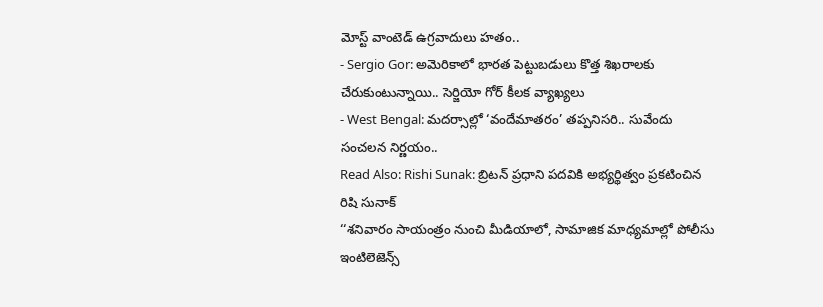మోస్ట్ వాంటెడ్ ఉగ్రవాదులు హతం..
- Sergio Gor: అమెరికాలో భారత పెట్టుబడులు కొత్త శిఖరాలకు చేరుకుంటున్నాయి.. సెర్జియో గోర్ కీలక వ్యాఖ్యలు
- West Bengal: మదర్సాల్లో ‘వందేమాతరం’ తప్పనిసరి.. సువేందు సంచలన నిర్ణయం..
Read Also: Rishi Sunak: బ్రిటన్ ప్రధాని పదవికి అభ్యర్థిత్వం ప్రకటించిన రిషి సునాక్
‘‘శనివారం సాయంత్రం నుంచి మీడియాలో, సామాజిక మాధ్యమాల్లో పోలీసు ఇంటిలెజెన్స్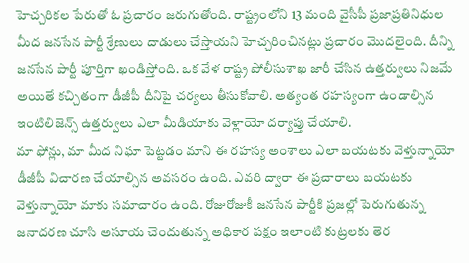హెచ్చరికల పేరుతో ఓ ప్రచారం జరుగుతోంది. రాష్ట్రంలోని 13 మంది వైసీపీ ప్రజాప్రతినిధుల మీద జనసేన పార్టీ శ్రేణులు దాడులు చేస్తాయని హెచ్చరించినట్లు ప్రచారం మొదలైంది. దీన్ని జనసేన పార్టీ పూర్తిగా ఖండిస్తోంది. ఒక వేళ రాష్ట్ర పోలీసుశాఖ జారీ చేసిన ఉత్తర్వులు నిజమే అయితే కచ్చితంగా డీజీపీ దీనిపై చర్యలు తీసుకోవాలి. అత్యంత రహస్యంగా ఉండాల్సిన ఇంటిలిజెన్స్ ఉత్తర్వులు ఎలా మీడియాకు వెళ్లాయో దర్యాప్తు చేయాలి.
మా ఫోన్లు, మా మీద నిఘా పెట్టడం మాని ఈ రహస్య అంశాలు ఎలా బయటకు వెళ్తున్నాయో డీజీపీ విచారణ చేయాల్సిన అవసరం ఉంది. ఎవరి ద్వారా ఈ ప్రచారాలు బయటకు వెళ్తున్నాయో మాకు సమాచారం ఉంది. రోజురోజుకీ జనసేన పార్టీకి ప్రజల్లో పెరుగుతున్న జనాదరణ చూసి అసూయ చెందుతున్న అధికార పక్షం ఇలాంటి కుట్రలకు తెర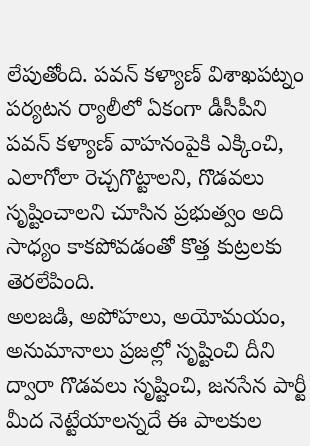లేపుతోంది. పవన్ కళ్యాణ్ విశాఖపట్నం పర్యటన ర్యాలీలో ఏకంగా డీసీపీని పవన్ కళ్యాణ్ వాహనంపైకి ఎక్కించి, ఎలాగోలా రెచ్చగొట్టాలని, గొడవలు సృష్టించాలని చూసిన ప్రభుత్వం అది సాధ్యం కాకపోవడంతో కొత్త కుట్రలకు తెరలేపింది.
అలజడి, అపోహలు, అయోమయం, అనుమానాలు ప్రజల్లో సృష్టించి దీని ద్వారా గొడవలు సృష్టించి, జనసేన పార్టీ మీద నెట్టేయాలన్నదే ఈ పాలకుల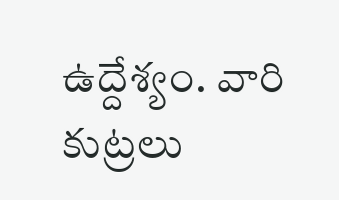ఉద్దేశ్యం. వారి కుట్రలు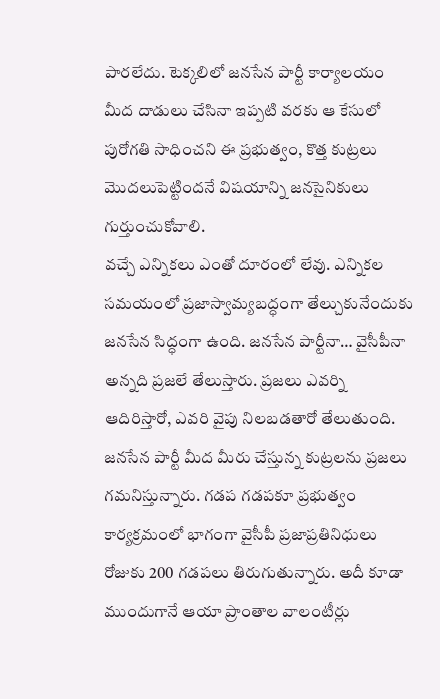పారలేదు. టెక్కలిలో జనసేన పార్టీ కార్యాలయం మీద దాడులు చేసినా ఇప్పటి వరకు ఆ కేసులో పురోగతి సాధించని ఈ ప్రభుత్వం, కొత్త కుట్రలు మొదలుపెట్టిందనే విషయాన్ని జనసైనికులు గుర్తుంచుకోవాలి.
వచ్చే ఎన్నికలు ఎంతో దూరంలో లేవు. ఎన్నికల సమయంలో ప్రజాస్వామ్యబద్ధంగా తేల్చుకునేందుకు జనసేన సిద్ధంగా ఉంది. జనసేన పార్టీనా… వైసీపీనా అన్నది ప్రజలే తేలుస్తారు. ప్రజలు ఎవర్ని ఆదిరిస్తారో, ఎవరి వైపు నిలబడతారో తేలుతుంది. జనసేన పార్టీ మీద మీరు చేస్తున్న కుట్రలను ప్రజలు గమనిస్తున్నారు. గడప గడపకూ ప్రభుత్వం కార్యక్రమంలో భాగంగా వైసీపీ ప్రజాప్రతినిధులు రోజుకు 200 గడపలు తిరుగుతున్నారు. అదీ కూడా ముందుగానే ఆయా ప్రాంతాల వాలంటీర్లు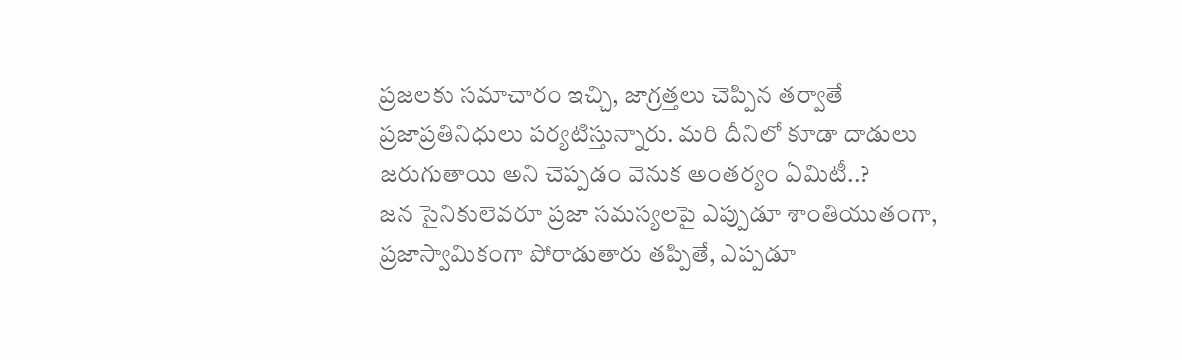ప్రజలకు సమాచారం ఇచ్చి, జాగ్రత్తలు చెప్పిన తర్వాతే ప్రజాప్రతినిధులు పర్యటిస్తున్నారు. మరి దీనిలో కూడా దాడులు జరుగుతాయి అని చెప్పడం వెనుక అంతర్యం ఏమిటీ..?
జన సైనికులెవరూ ప్రజా సమస్యలపై ఎప్పుడూ శాంతియుతంగా, ప్రజాస్వామికంగా పోరాడుతారు తప్పితే, ఎప్పడూ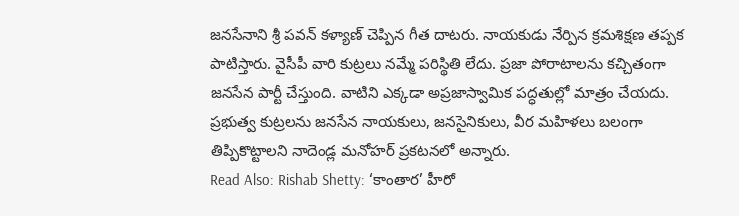జనసేనాని శ్రీ పవన్ కళ్యాణ్ చెప్పిన గీత దాటరు. నాయకుడు నేర్పిన క్రమశిక్షణ తప్పక పాటిస్తారు. వైసీపీ వారి కుట్రలు నమ్మే పరిస్థితి లేదు. ప్రజా పోరాటాలను కచ్చితంగా జనసేన పార్టీ చేస్తుంది. వాటిని ఎక్కడా అప్రజాస్వామిక పద్ధతుల్లో మాత్రం చేయదు. ప్రభుత్వ కుట్రలను జనసేన నాయకులు, జనసైనికులు, వీర మహిళలు బలంగా తిప్పికొట్టాలని నాదెండ్ల మనోహర్ ప్రకటనలో అన్నారు.
Read Also: Rishab Shetty: ‘కాంతార’ హీరో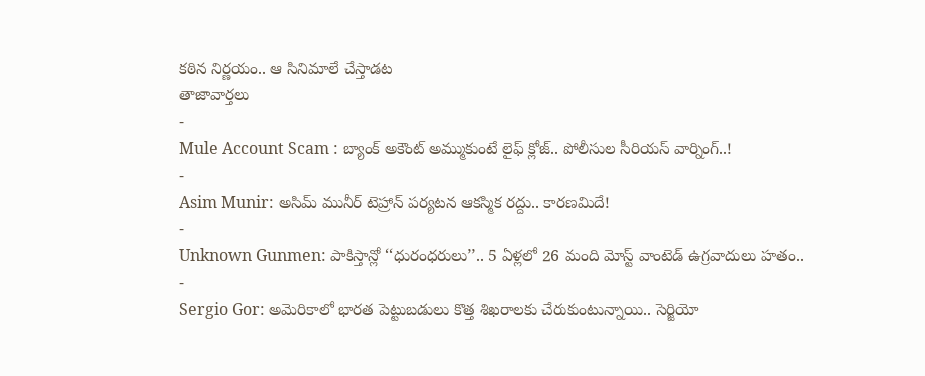కఠిన నిర్ణయం.. ఆ సినిమాలే చేస్తాడట
తాజావార్తలు
-
Mule Account Scam : బ్యాంక్ అకౌంట్ అమ్ముకుంటే లైఫ్ క్లోజ్.. పోలీసుల సీరియస్ వార్నింగ్..!
-
Asim Munir: అసిమ్ మునీర్ టెహ్రాన్ పర్యటన ఆకస్మిక రద్దు.. కారణమిదే!
-
Unknown Gunmen: పాకిస్తాన్లో ‘‘ధురంధరులు’’.. 5 ఏళ్లలో 26 మంది మోస్ట్ వాంటెడ్ ఉగ్రవాదులు హతం..
-
Sergio Gor: అమెరికాలో భారత పెట్టుబడులు కొత్త శిఖరాలకు చేరుకుంటున్నాయి.. సెర్జియో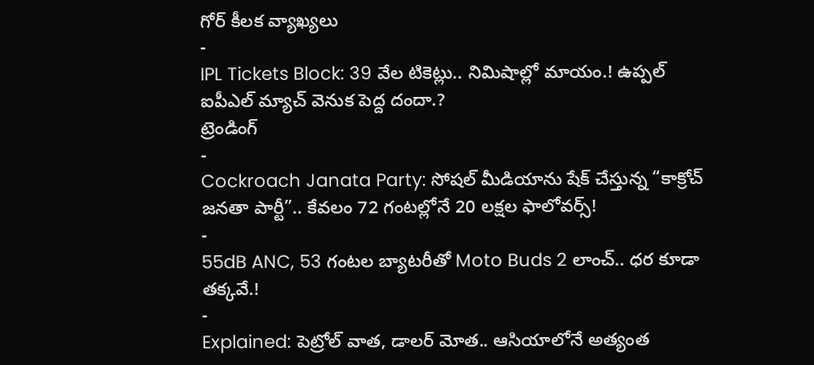గోర్ కీలక వ్యాఖ్యలు
-
IPL Tickets Block: 39 వేల టికెట్లు.. నిమిషాల్లో మాయం.! ఉప్పల్ ఐపీఎల్ మ్యాచ్ వెనుక పెద్ద దందా.?
ట్రెండింగ్
-
Cockroach Janata Party: సోషల్ మీడియాను షేక్ చేస్తున్న “కాక్రోచ్ జనతా పార్టీ”.. కేవలం 72 గంటల్లోనే 20 లక్షల ఫాలోవర్స్!
-
55dB ANC, 53 గంటల బ్యాటరీతో Moto Buds 2 లాంచ్.. ధర కూడా తక్కవే.!
-
Explained: పెట్రోల్ వాత, డాలర్ మోత.. ఆసియాలోనే అత్యంత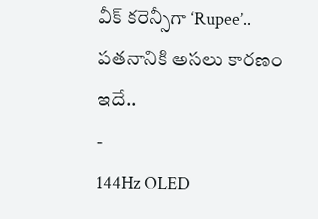వీక్ కరెన్సీగా ‘Rupee’.. పతనానికి అసలు కారణం ఇదే..
-
144Hz OLED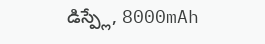డిస్ప్లే, 8000mAh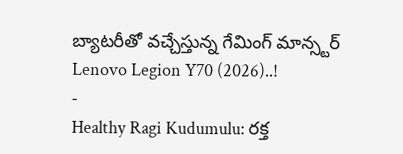బ్యాటరీతో వచ్చేస్తున్న గేమింగ్ మాన్స్టర్ Lenovo Legion Y70 (2026)..!
-
Healthy Ragi Kudumulu: రక్త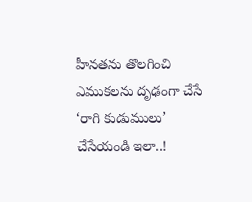హీనతను తొలగించి ఎముకలను దృఢంగా చేసే ‘రాగి కుడుములు’ చేసేయండి ఇలా..!